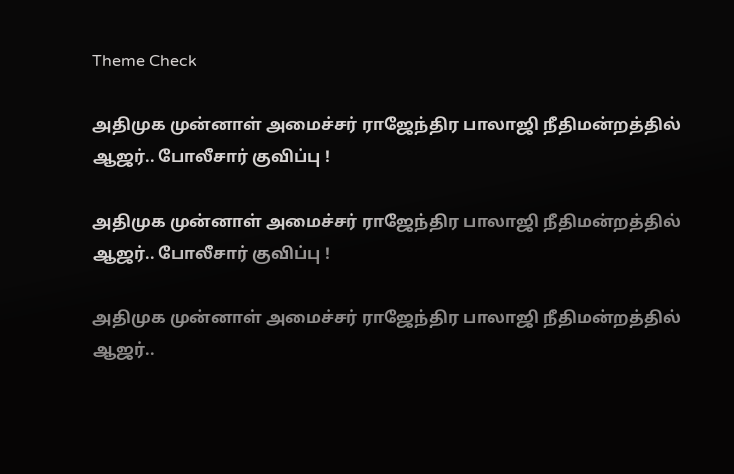Theme Check

அதிமுக முன்னாள் அமைச்சர் ராஜேந்திர பாலாஜி நீதிமன்றத்தில் ஆஜர்.. போலீசார் குவிப்பு !

அதிமுக முன்னாள் அமைச்சர் ராஜேந்திர பாலாஜி நீதிமன்றத்தில் ஆஜர்.. போலீசார் குவிப்பு !

அதிமுக முன்னாள் அமைச்சர் ராஜேந்திர பாலாஜி நீதிமன்றத்தில் ஆஜர்..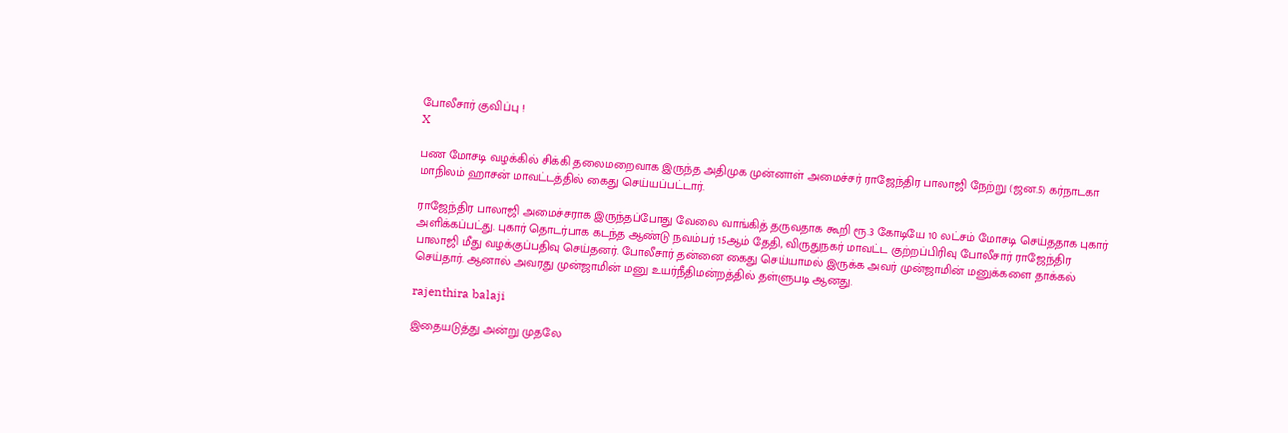போலீசார் குவிப்பு !
X

பண மோசடி வழக்கில் சிக்கி தலைமறைவாக இருந்த அதிமுக முன்னாள் அமைச்சர் ராஜேந்திர பாலாஜி நேற்று (ஜன.5) கர்நாடகா மாநிலம் ஹாசன் மாவட்டத்தில் கைது செய்யப்பட்டார்.

ராஜேந்திர பாலாஜி அமைச்சராக இருந்தப்போது வேலை வாங்கித் தருவதாக கூறி ரூ.3 கோடியே 10 லட்சம் மோசடி செய்ததாக புகார் அளிக்கப்பட்து. புகார் தொடர்பாக கடந்த ஆண்டு நவம்பர் 15ஆம் தேதி, விருதுநகர் மாவட்ட குற்றப்பிரிவு போலீசார் ராஜேந்திர பாலாஜி மீது வழக்குப்பதிவு செய்தனர். போலீசார் தன்னை கைது செய்யாமல் இருக்க அவர் முன்ஜாமின் மனுக்களை தாக்கல் செய்தார். ஆனால் அவரது முன்ஜாமின் மனு உயர்நீதிமன்றத்தில் தள்ளுபடி ஆனது.

rajenthira balaji

இதையடுத்து அன்று முதலே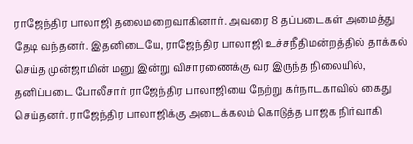ராஜேந்திர பாலாஜி தலைமறைவாகினார். அவரை 8 தப்படைகள் அமைத்து தேடி வந்தனர். இதனிடையே, ராஜேந்திர பாலாஜி உச்சநீதிமன்றத்தில் தாக்கல் செய்த முன்ஜாமின் மனு இன்று விசாரணைக்கு வர இருந்த நிலையில், தனிப்படை போலீசார் ராஜேந்திர பாலாஜியை நேற்று கர்நாடகாவில் கைது செய்தனர். ராஜேந்திர பாலாஜிக்கு அடைக்கலம் கொடுத்த பாஜக நிர்வாகி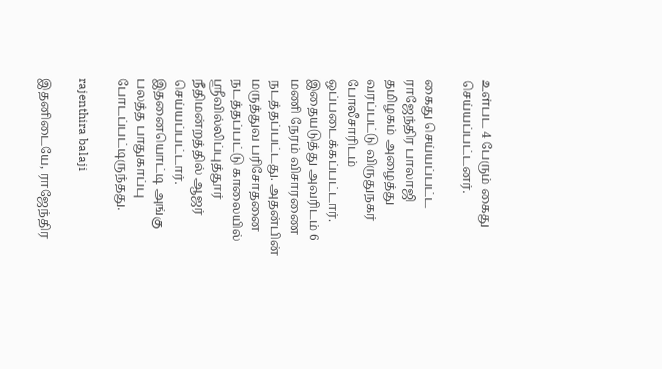உள்பட 4 பேரும் கைது செய்யப்பட்டனர்.

கைது செய்யப்பட்ட ராஜேந்திர பாலாஜி தமிழகம் அழைத்து வரப்பட்டு விருதுநகர் போலீசாரிடம் ஒப்படைக்கப்பட்டார். இதையடுத்து அவரிடம் 6 மணி நேரம் விசாரணை நடத்தப்பட்டது. அதன்பின் மருத்துவ பரிசோதனை நடத்தப்பட்டு காலையில் ஸ்ரீவில்லிப்புத்தூர் நீதிமன்றத்தில் ஆஜர் செய்யப்பட்டார். இதனையொட்டி அங்கு பலத்த பாதுகாப்பு போடப்பட்டிருந்தது.

rajenthira balaji

இதனிடையே, ராஜேந்திர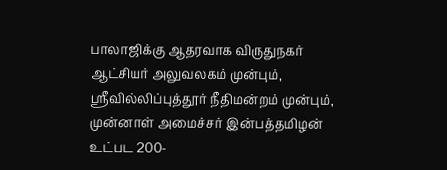பாலாஜிக்கு ஆதரவாக விருதுநகர் ஆட்சியர் அலுவலகம் முன்பும், ஸ்ரீவில்லிப்புத்தூர் நீதிமன்றம் முன்பும், முன்னாள் அமைச்சர் இன்பத்தமிழன் உட்பட 200-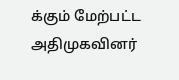க்கும் மேற்பட்ட அதிமுகவினர்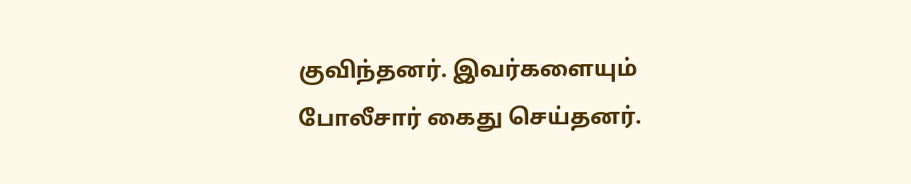குவிந்தனர். இவர்களையும் போலீசார் கைது செய்தனர்.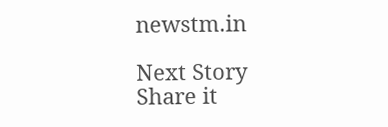newstm.in

Next Story
Share it